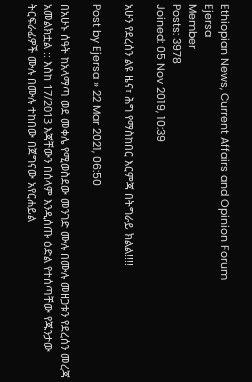Ethiopian News, Current Affairs and Opinion Forum
Ejersa
Member
Posts: 3978
Joined: 05 Nov 2019, 10:39

አሁን የደረሰን ልዩ ዜና፣ ሕግ የማስከበር እርምጃ በትግራይ ክልል!!!!

Post by Ejersa » 22 Mar 2021, 06:50

በአሁኑ ሰዓት ከአላማጣ ወደ መቀሌ የሚወስደው መንገድ ሙሉ በሙሉ መዘጋቱን የደረሰን መረጃ አመልክቷል :: እስከ 17/2013 እጃቸውን በሰላም እንዲሰጡ ዕድል የተሰጣቸው የጁንታው ትርፍራፊዎች ሙሉ በሙሉ ተከበው በጀግናው አየርሐይል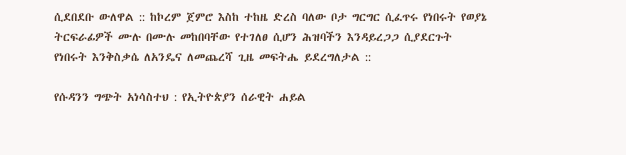ሲደበደቡ ውለዋል :: ከኮረም ጀምሮ እስከ ተከዜ ድረስ ባለው ቦታ ግርግር ሲፈጥሩ የነበሩት የወያኔ ትርፍራፊዎች ሙሉ በሙሉ መከበባቸው የተገለፀ ሲሆን ሕዝባችን እንዳይረጋጋ ሲያደርጉት የነበሩት እንቅስቃሴ ለአንዴና ለመጨረሻ ጊዜ መፍትሔ ይደረግለታል ::

የሱዳንን ግጭት አነሳስተህ : የኢትዮጵያን ሰራዊት ሐይል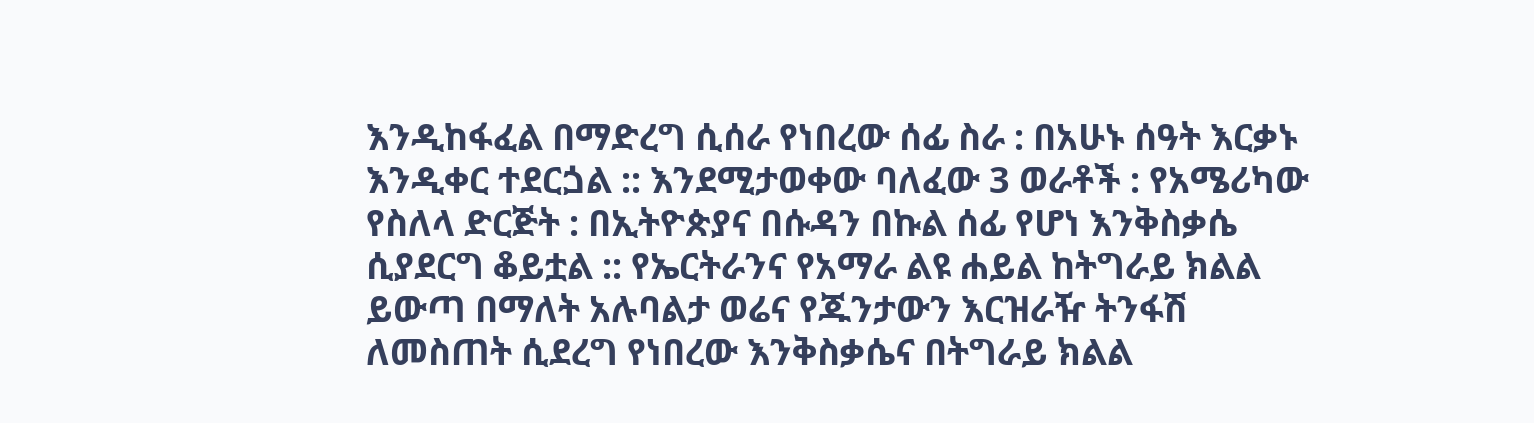እንዲከፋፈል በማድረግ ሲሰራ የነበረው ሰፊ ስራ : በአሁኑ ሰዓት እርቃኑ እንዲቀር ተደርጏል :: እንደሚታወቀው ባለፈው 3 ወራቶች : የአሜሪካው የስለላ ድርጅት : በኢትዮጵያና በሱዳን በኩል ሰፊ የሆነ እንቅስቃሴ ሲያደርግ ቆይቷል :: የኤርትራንና የአማራ ልዩ ሐይል ከትግራይ ክልል ይውጣ በማለት አሉባልታ ወሬና የጁንታውን እርዝራዥ ትንፋሽ ለመስጠት ሲደረግ የነበረው እንቅስቃሴና በትግራይ ክልል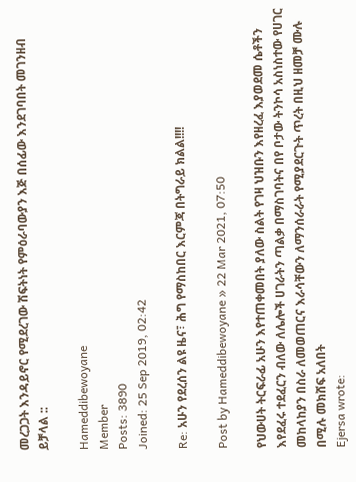መረጋጋት እንዳይኖር የሚደረገው ሽፍትነት የምዕራባውያን እጅ በሰፊው እንደገባበት መገንዘብ ይቻላል ::

Hameddibewoyane
Member
Posts: 3890
Joined: 25 Sep 2019, 02:42

Re: አሁን የደረሰን ልዩ ዜና፣ ሕግ የማስከበር እርምጃ በትግራይ ክልል!!!!

Post by Hameddibewoyane » 22 Mar 2021, 07:50

የህውሀት ትርፍራፊ አሁን እየተጠቀመበት ያለው ስልት የገዛ ህዝቡን እየዘረፈ እያወደመ ሴቶችን እየደፈሩ ተደፈርን ብለው ለሌሎች ሀገራትን ጣልቃ በማስገባትና በየ ቦታው ትንኮሳ አስነስተው የሀገር መከላከያን በስራ ለመወጠርና እራሳቸውን ለማንሰራራት የሚያደርጉት ጥረት በዚህ ዘመቻ ሙሉ በሚሉ መክሸፍ አለበት
Ejersa wrote: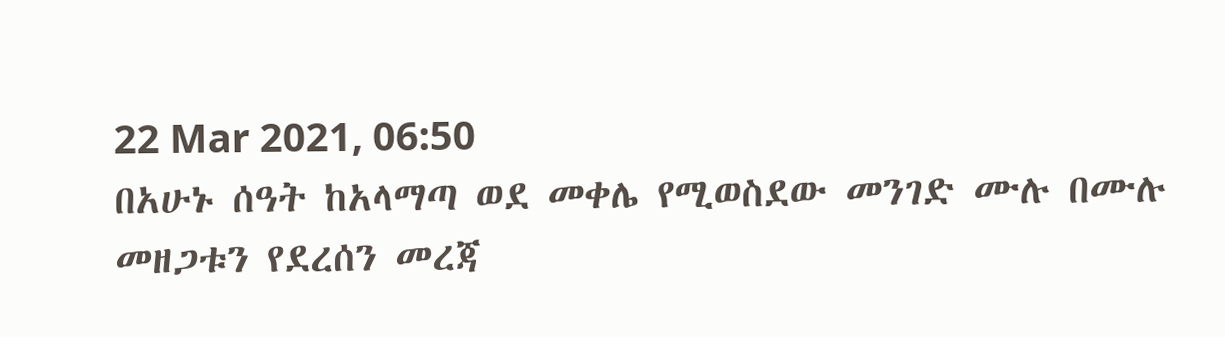22 Mar 2021, 06:50
በአሁኑ ሰዓት ከአላማጣ ወደ መቀሌ የሚወስደው መንገድ ሙሉ በሙሉ መዘጋቱን የደረሰን መረጃ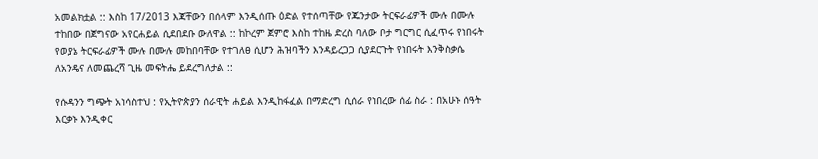አመልክቷል :: እስከ 17/2013 እጃቸውን በሰላም እንዲሰጡ ዕድል የተሰጣቸው የጁንታው ትርፍራፊዎች ሙሉ በሙሉ ተከበው በጀግናው አየርሐይል ሲደበደቡ ውለዋል :: ከኮረም ጀምሮ እስከ ተከዜ ድረስ ባለው ቦታ ግርግር ሲፈጥሩ የነበሩት የወያኔ ትርፍራፊዎች ሙሉ በሙሉ መከበባቸው የተገለፀ ሲሆን ሕዝባችን እንዳይረጋጋ ሲያደርጉት የነበሩት እንቅስቃሴ ለአንዴና ለመጨረሻ ጊዜ መፍትሔ ይደረግለታል ::

የሱዳንን ግጭት አነሳስተህ : የኢትዮጵያን ሰራዊት ሐይል እንዲከፋፈል በማድረግ ሲሰራ የነበረው ሰፊ ስራ : በአሁኑ ሰዓት እርቃኑ እንዲቀር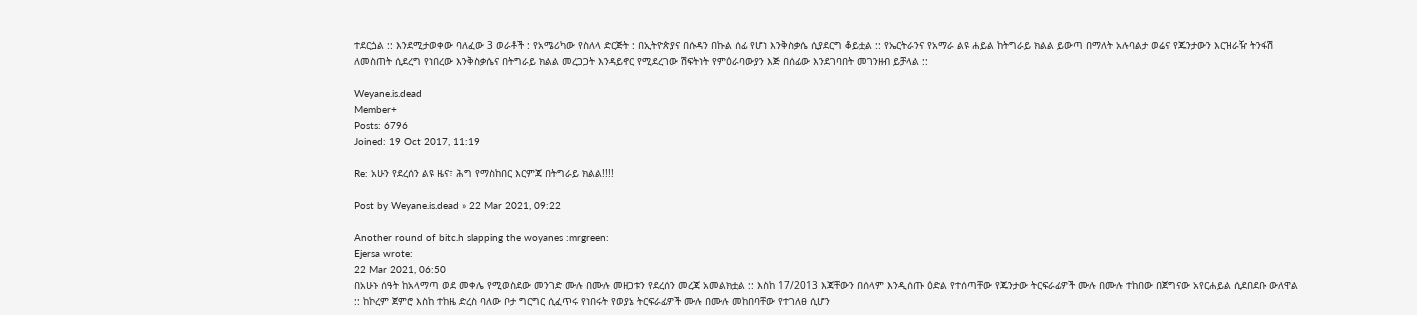ተደርጏል :: እንደሚታወቀው ባለፈው 3 ወራቶች : የአሜሪካው የስለላ ድርጅት : በኢትዮጵያና በሱዳን በኩል ሰፊ የሆነ እንቅስቃሴ ሲያደርግ ቆይቷል :: የኤርትራንና የአማራ ልዩ ሐይል ከትግራይ ክልል ይውጣ በማለት አሉባልታ ወሬና የጁንታውን እርዝራዥ ትንፋሽ ለመስጠት ሲደረግ የነበረው እንቅስቃሴና በትግራይ ክልል መረጋጋት እንዳይኖር የሚደረገው ሽፍትነት የምዕራባውያን እጅ በሰፊው እንደገባበት መገንዘብ ይቻላል ::

Weyane.is.dead
Member+
Posts: 6796
Joined: 19 Oct 2017, 11:19

Re: አሁን የደረሰን ልዩ ዜና፣ ሕግ የማስከበር እርምጃ በትግራይ ክልል!!!!

Post by Weyane.is.dead » 22 Mar 2021, 09:22

Another round of bitc.h slapping the woyanes :mrgreen:
Ejersa wrote:
22 Mar 2021, 06:50
በአሁኑ ሰዓት ከአላማጣ ወደ መቀሌ የሚወስደው መንገድ ሙሉ በሙሉ መዘጋቱን የደረሰን መረጃ አመልክቷል :: እስከ 17/2013 እጃቸውን በሰላም እንዲሰጡ ዕድል የተሰጣቸው የጁንታው ትርፍራፊዎች ሙሉ በሙሉ ተከበው በጀግናው አየርሐይል ሲደበደቡ ውለዋል :: ከኮረም ጀምሮ እስከ ተከዜ ድረስ ባለው ቦታ ግርግር ሲፈጥሩ የነበሩት የወያኔ ትርፍራፊዎች ሙሉ በሙሉ መከበባቸው የተገለፀ ሲሆን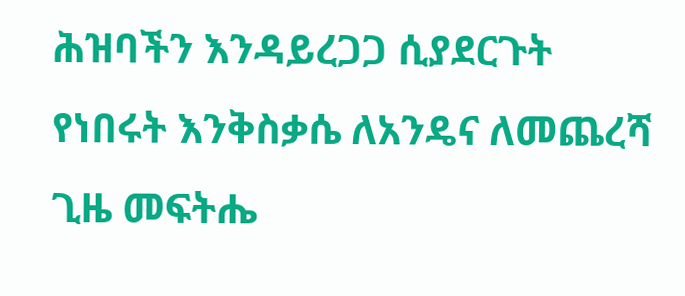ሕዝባችን እንዳይረጋጋ ሲያደርጉት የነበሩት እንቅስቃሴ ለአንዴና ለመጨረሻ ጊዜ መፍትሔ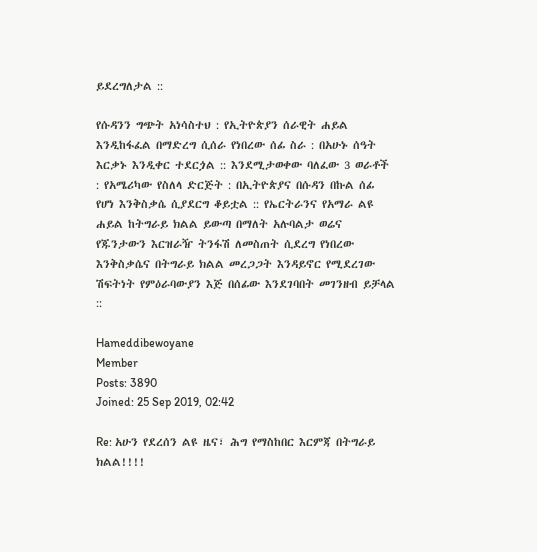ይደረግለታል ::

የሱዳንን ግጭት አነሳስተህ : የኢትዮጵያን ሰራዊት ሐይል እንዲከፋፈል በማድረግ ሲሰራ የነበረው ሰፊ ስራ : በአሁኑ ሰዓት እርቃኑ እንዲቀር ተደርጏል :: እንደሚታወቀው ባለፈው 3 ወራቶች : የአሜሪካው የስለላ ድርጅት : በኢትዮጵያና በሱዳን በኩል ሰፊ የሆነ እንቅስቃሴ ሲያደርግ ቆይቷል :: የኤርትራንና የአማራ ልዩ ሐይል ከትግራይ ክልል ይውጣ በማለት አሉባልታ ወሬና የጁንታውን እርዝራዥ ትንፋሽ ለመስጠት ሲደረግ የነበረው እንቅስቃሴና በትግራይ ክልል መረጋጋት እንዳይኖር የሚደረገው ሽፍትነት የምዕራባውያን እጅ በሰፊው እንደገባበት መገንዘብ ይቻላል ::

Hameddibewoyane
Member
Posts: 3890
Joined: 25 Sep 2019, 02:42

Re: አሁን የደረሰን ልዩ ዜና፣ ሕግ የማስከበር እርምጃ በትግራይ ክልል!!!!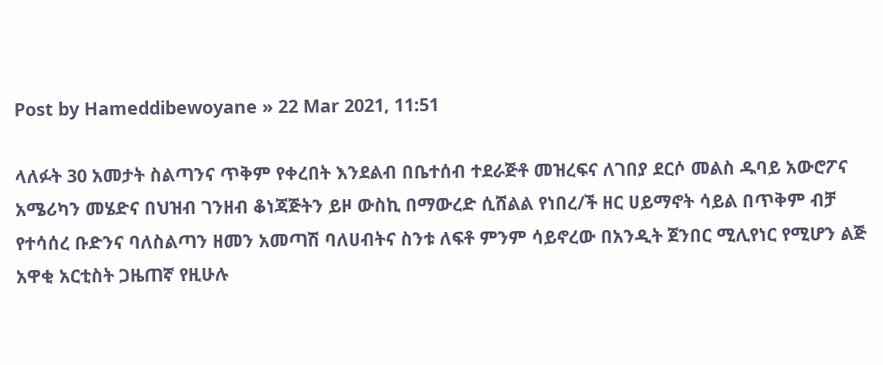Post by Hameddibewoyane » 22 Mar 2021, 11:51

ላለፉት 30 አመታት ስልጣንና ጥቅም የቀረበት እንደልብ በቤተሰብ ተደራጅቶ መዝረፍና ለገበያ ደርሶ መልስ ዱባይ አውሮፖና አሜሪካን መሄድና በህዝብ ገንዘብ ቆነጃጅትን ይዞ ውስኪ በማውረድ ሲሸልል የነበረ/ች ዘር ሀይማኖት ሳይል በጥቅም ብቻ የተሳሰረ ቡድንና ባለስልጣን ዘመን አመጣሽ ባለሀብትና ስንቱ ለፍቶ ምንም ሳይኖረው በአንዲት ጀንበር ሚሊየነር የሚሆን ልጅ አዋቂ አርቲስት ጋዜጠኛ የዚሁሉ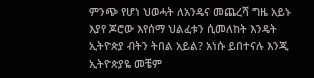ምንጭ የሆነ ህወሓት ለአንዴና መጨረሻ ግዜ አይኑ እያየ ጆሮው እየሰማ ህልፈቱን ሲመለከት እንዴት ኢትዮጵያ ብትን ትበል አይል? አነሱ ይበተናሉ እንጂ ኢትዮጵያዬ መቼም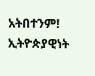አትበተንም! ኢትዮጵያዊነት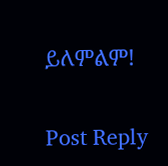ይለምልም!

Post Reply